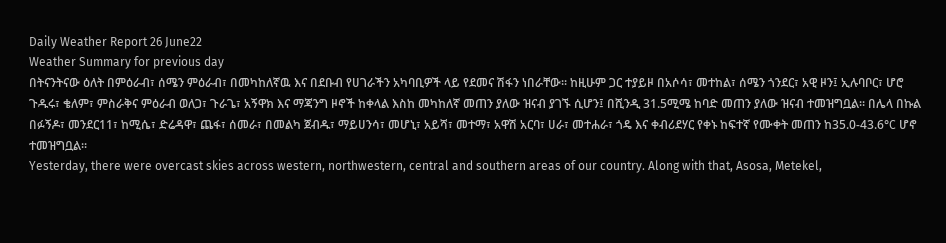Daily Weather Report 26 June22
Weather Summary for previous day
በትናንትናው ዕለት በምዕራብ፣ ሰሜን ምዕራብ፣ በመካከለኛዉ እና በደቡብ የሀገራችን አካባቢዎች ላይ የደመና ሽፋን ነበራቸው፡፡ ከዚሁም ጋር ተያይዞ በአሶሳ፣ መተከል፣ ሰሜን ጎንደር፣ አዊ ዞን፤ ኢሉባቦር፣ ሆሮ ጉዱሩ፣ ቄለም፣ ምስራቅና ምዕራብ ወለጋ፣ ጉራጌ፣ አኝዋክ እና ማጃንግ ዞኖች ከቀላል እስከ መካከለኛ መጠን ያለው ዝናብ ያገኙ ሲሆን፤ በሺንዲ 31.5ሚሜ ከባድ መጠን ያለው ዝናብ ተመዝግቧል፡፡ በሌላ በኩል በፉኝዶ፣ መንደር11፣ ከሚሴ፣ ድሬዳዋ፣ ጨፋ፣ ሰመራ፣ በመልካ ጀብዱ፣ ማይሀንሳ፣ መሆኒ፣ አይሻ፣ መተማ፣ አዋሽ አርባ፣ ሀራ፣ መተሐራ፣ ጎዴ እና ቀብሪደሃር የቀኑ ከፍተኛ የሙቀት መጠን ከ35.0-43.6°C ሆኖ ተመዝግቧል፡፡
Yesterday, there were overcast skies across western, northwestern, central and southern areas of our country. Along with that, Asosa, Metekel,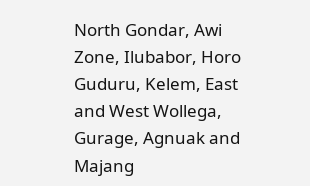North Gondar, Awi Zone, Ilubabor, Horo Guduru, Kelem, East and West Wollega, Gurage, Agnuak and Majang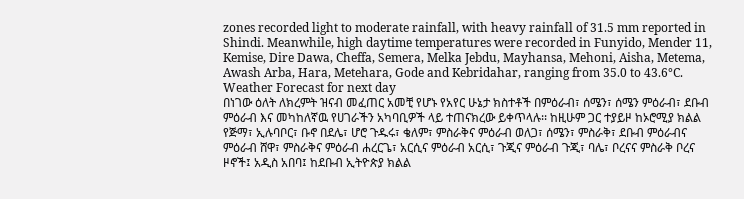zones recorded light to moderate rainfall, with heavy rainfall of 31.5 mm reported in Shindi. Meanwhile, high daytime temperatures were recorded in Funyido, Mender 11, Kemise, Dire Dawa, Cheffa, Semera, Melka Jebdu, Mayhansa, Mehoni, Aisha, Metema, Awash Arba, Hara, Metehara, Gode and Kebridahar, ranging from 35.0 to 43.6°C.
Weather Forecast for next day
በነገው ዕለት ለክረምት ዝናብ መፈጠር አመቺ የሆኑ የአየር ሁኔታ ክስተቶች በምዕራብ፣ ሰሜን፣ ሰሜን ምዕራብ፣ ደቡብ ምዕራብ እና መካከለኛዉ የሀገራችን አካባቢዎች ላይ ተጠናክረው ይቀጥላሉ፡፡ ከዚሁም ጋር ተያይዞ ከኦሮሚያ ክልል የጅማ፣ ኢሉባቦር፣ ቡኖ በደሌ፣ ሆሮ ጉዱሩ፣ ቄለም፣ ምስራቅና ምዕራብ ወለጋ፣ ሰሜን፣ ምስራቅ፣ ደቡብ ምዕራብና ምዕራብ ሸዋ፣ ምስራቅና ምዕራብ ሐረርጌ፣ አርሲና ምዕራብ አርሲ፣ ጉጂና ምዕራብ ጉጂ፣ ባሌ፣ ቦረናና ምስራቅ ቦረና ዞኖች፤ አዲስ አበባ፤ ከደቡብ ኢትዮጵያ ክልል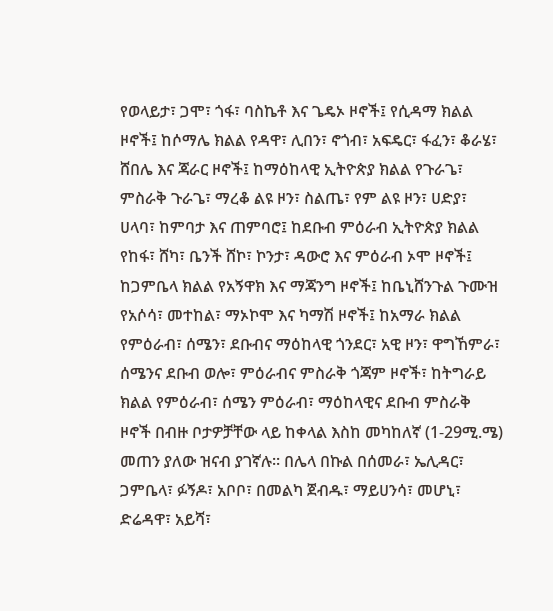የወላይታ፣ ጋሞ፣ ጎፋ፣ ባስኬቶ እና ጌዴኦ ዞኖች፤ የሲዳማ ክልል ዞኖች፤ ከሶማሌ ክልል የዳዋ፣ ሊበን፣ ኖጎብ፣ አፍዴር፣ ፋፈን፣ ቆራሄ፣ ሸበሌ እና ጃራር ዞኖች፤ ከማዕከላዊ ኢትዮጵያ ክልል የጉራጌ፣ ምስራቅ ጉራጌ፣ ማረቆ ልዩ ዞን፣ ስልጤ፣ የም ልዩ ዞን፣ ሀድያ፣ ሀላባ፣ ከምባታ እና ጠምባሮ፤ ከደቡብ ምዕራብ ኢትዮጵያ ክልል የከፋ፣ ሸካ፣ ቤንች ሸኮ፣ ኮንታ፣ ዳውሮ እና ምዕራብ ኦሞ ዞኖች፤ ከጋምቤላ ክልል የአኝዋክ እና ማጃንግ ዞኖች፤ ከቤኒሸንጉል ጉሙዝ የአሶሳ፣ መተከል፣ ማኦኮሞ እና ካማሽ ዞኖች፤ ከአማራ ክልል የምዕራብ፣ ሰሜን፣ ደቡብና ማዕከላዊ ጎንደር፣ አዊ ዞን፣ ዋግኸምራ፣ ሰሜንና ደቡብ ወሎ፣ ምዕራብና ምስራቅ ጎጃም ዞኖች፣ ከትግራይ ክልል የምዕራብ፣ ሰሜን ምዕራብ፣ ማዕከላዊና ደቡብ ምስራቅ ዞኖች በብዙ ቦታዎቻቸው ላይ ከቀላል እስከ መካከለኛ (1-29ሚ.ሜ) መጠን ያለው ዝናብ ያገኛሉ፡፡ በሌላ በኩል በሰመራ፣ ኤሊዳር፣ ጋምቤላ፣ ፉኝዶ፣ አቦቦ፣ በመልካ ጀብዱ፣ ማይሀንሳ፣ መሆኒ፣ ድሬዳዋ፣ አይሻ፣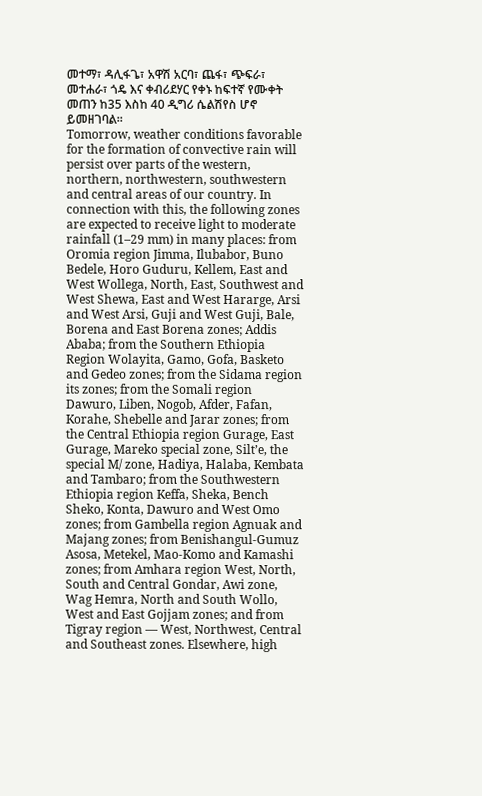መተማ፣ ዳሊፋጌ፣ አዋሽ አርባ፣ ጨፋ፣ ጭፍራ፣ መተሐራ፣ ጎዴ እና ቀብሪደሃር የቀኑ ከፍተኛ የሙቀት መጠን ከ35 እስከ 40 ዲግሪ ሴልሽየስ ሆኖ ይመዘገባል፡፡
Tomorrow, weather conditions favorable for the formation of convective rain will persist over parts of the western, northern, northwestern, southwestern and central areas of our country. In connection with this, the following zones are expected to receive light to moderate rainfall (1–29 mm) in many places: from Oromia region Jimma, Ilubabor, Buno Bedele, Horo Guduru, Kellem, East and West Wollega, North, East, Southwest and West Shewa, East and West Hararge, Arsi and West Arsi, Guji and West Guji, Bale, Borena and East Borena zones; Addis Ababa; from the Southern Ethiopia Region Wolayita, Gamo, Gofa, Basketo and Gedeo zones; from the Sidama region its zones; from the Somali region Dawuro, Liben, Nogob, Afder, Fafan, Korahe, Shebelle and Jarar zones; from the Central Ethiopia region Gurage, East Gurage, Mareko special zone, Silt’e, the special M/ zone, Hadiya, Halaba, Kembata and Tambaro; from the Southwestern Ethiopia region Keffa, Sheka, Bench Sheko, Konta, Dawuro and West Omo zones; from Gambella region Agnuak and Majang zones; from Benishangul-Gumuz Asosa, Metekel, Mao-Komo and Kamashi zones; from Amhara region West, North, South and Central Gondar, Awi zone, Wag Hemra, North and South Wollo, West and East Gojjam zones; and from Tigray region — West, Northwest, Central and Southeast zones. Elsewhere, high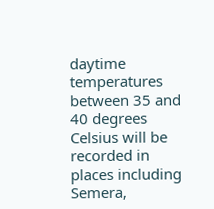daytime temperatures between 35 and 40 degrees Celsius will be recorded in places including Semera,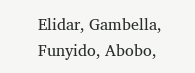Elidar, Gambella, Funyido, Abobo,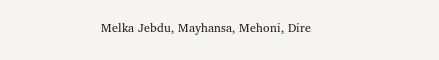Melka Jebdu, Mayhansa, Mehoni, Dire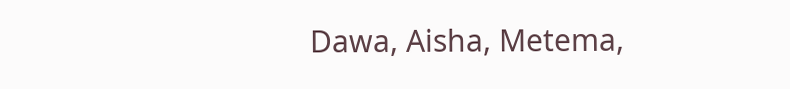Dawa, Aisha, Metema,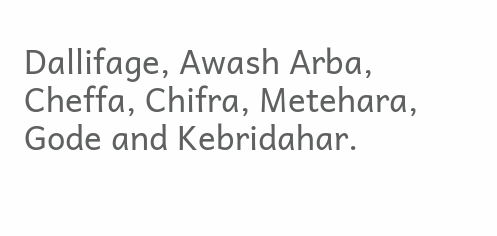Dallifage, Awash Arba, Cheffa, Chifra, Metehara, Gode and Kebridahar.